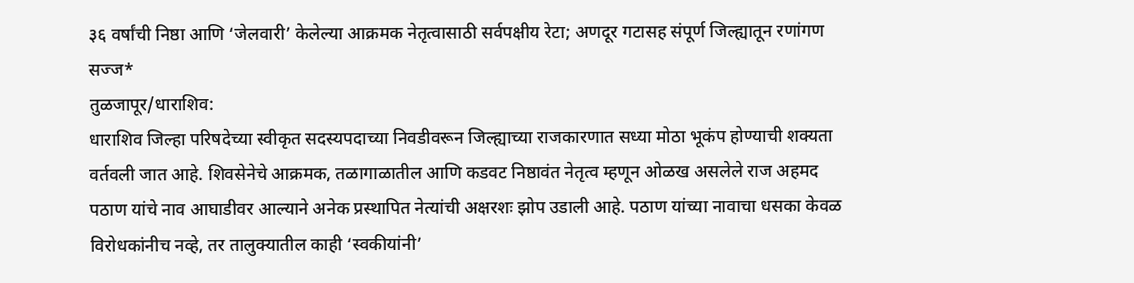३६ वर्षांची निष्ठा आणि ‘जेलवारी’ केलेल्या आक्रमक नेतृत्वासाठी सर्वपक्षीय रेटा; अणदूर गटासह संपूर्ण जिल्ह्यातून रणांगण सज्ज*
तुळजापूर/धाराशिव:
धाराशिव जिल्हा परिषदेच्या स्वीकृत सदस्यपदाच्या निवडीवरून जिल्ह्याच्या राजकारणात सध्या मोठा भूकंप होण्याची शक्यता वर्तवली जात आहे. शिवसेनेचे आक्रमक, तळागाळातील आणि कडवट निष्ठावंत नेतृत्व म्हणून ओळख असलेले राज अहमद पठाण यांचे नाव आघाडीवर आल्याने अनेक प्रस्थापित नेत्यांची अक्षरशः झोप उडाली आहे. पठाण यांच्या नावाचा धसका केवळ विरोधकांनीच नव्हे, तर तालुक्यातील काही ‘स्वकीयांनी’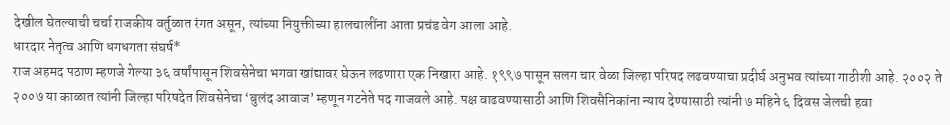देखील घेतल्याची चर्चा राजकीय वर्तुळात रंगत असून, त्यांच्या नियुक्तीच्या हालचालींना आता प्रचंड वेग आला आहे.
धारदार नेतृत्व आणि धगधगता संघर्ष*
राज अहमद पठाण म्हणजे गेल्या ३६ वर्षांपासून शिवसेनेचा भगवा खांद्यावर घेऊन लढणारा एक निखारा आहे. १९९७ पासून सलग चार वेळा जिल्हा परिषद लढवण्याचा प्रदीर्घ अनुभव त्यांच्या गाठीशी आहे. २००२ ते २००७ या काळात त्यांनी जिल्हा परिषदेत शिवसेनेचा ‘बुलंद आवाज’ म्हणून गटनेते पद गाजवले आहे. पक्ष वाढवण्यासाठी आणि शिवसैनिकांना न्याय देण्यासाठी त्यांनी ७ महिने ६ दिवस जेलची हवा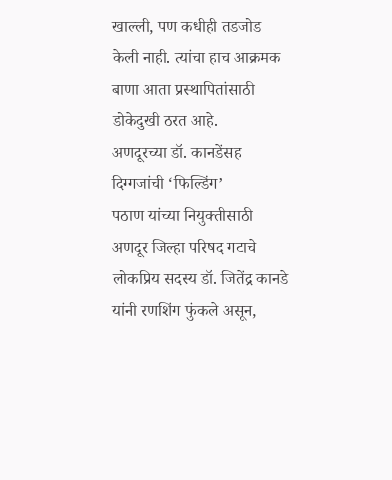खाल्ली, पण कधीही तडजोड केली नाही. त्यांचा हाच आक्रमक बाणा आता प्रस्थापितांसाठी डोकेदुखी ठरत आहे.
अणदूरच्या डॉ. कानडेंसह दिग्गजांची ‘फिल्डिंग’
पठाण यांच्या नियुक्तीसाठी अणदूर जिल्हा परिषद गटाचे लोकप्रिय सदस्य डॉ. जितेंद्र कानडे यांनी रणशिंग फुंकले असून,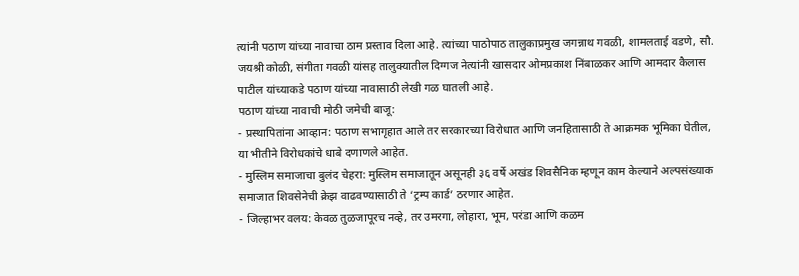त्यांनी पठाण यांच्या नावाचा ठाम प्रस्ताव दिला आहे. त्यांच्या पाठोपाठ तालुकाप्रमुख जगन्नाथ गवळी, शामलताई वडणे, सौ. जयश्री कोळी, संगीता गवळी यांसह तालुक्यातील दिग्गज नेत्यांनी खासदार ओमप्रकाश निंबाळकर आणि आमदार कैलास पाटील यांच्याकडे पठाण यांच्या नावासाठी लेखी गळ घातली आहे.
पठाण यांच्या नावाची मोठी जमेची बाजू:
- प्रस्थापितांना आव्हान: पठाण सभागृहात आले तर सरकारच्या विरोधात आणि जनहितासाठी ते आक्रमक भूमिका घेतील, या भीतीने विरोधकांचे धाबे दणाणले आहेत.
- मुस्लिम समाजाचा बुलंद चेहरा: मुस्लिम समाजातून असूनही ३६ वर्षे अखंड शिवसैनिक म्हणून काम केल्याने अल्पसंख्याक समाजात शिवसेनेची क्रेझ वाढवण्यासाठी ते ‘ट्रम्प कार्ड’ ठरणार आहेत.
- जिल्हाभर वलय: केवळ तुळजापूरच नव्हे, तर उमरगा, लोहारा, भूम, परंडा आणि कळम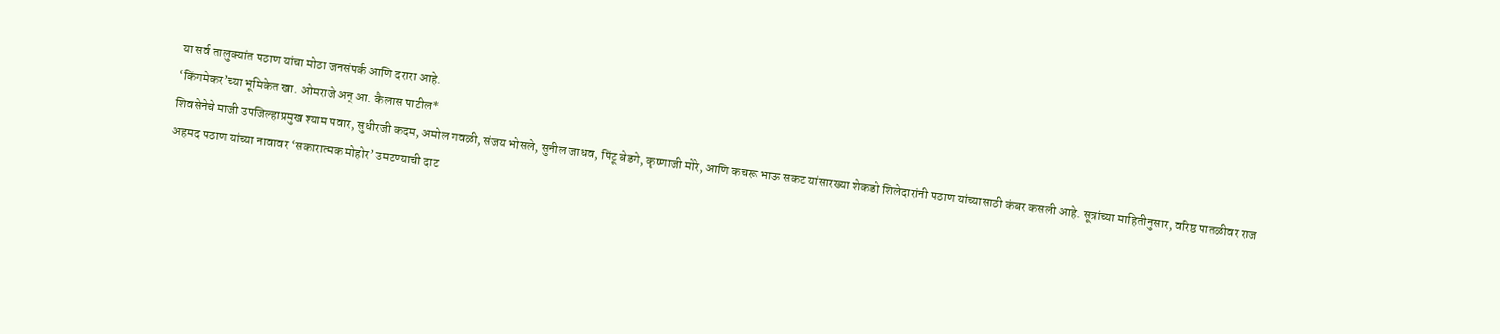या सर्व तालुक्यांत पठाण यांचा मोठा जनसंपर्क आणि दरारा आहे.
‘किंगमेकर’च्या भूमिकेत खा. ओमराजे अन् आ. कैलास पाटील*
शिवसेनेचे माजी उपजिल्हाप्रमुख श्याम पवार, सुधीरजी कदम, अमोल गवळी, संजय भोसले, सुनील जाधव, पिंटू बेडगे, कृष्णाजी मोरे, आणि कचरू भाऊ सकट यांसारख्या शेकडो शिलेदारांनी पठाण यांच्यासाठी कंबर कसली आहे. सूत्रांच्या माहितीनुसार, वरिष्ठ पातळीवर राज अहमद पठाण यांच्या नावावर ‘सकारात्मक मोहोर’ उमटण्याची दाट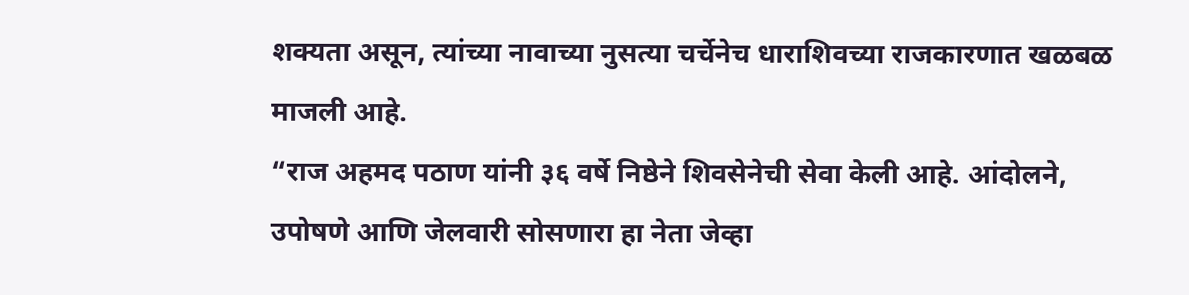शक्यता असून, त्यांच्या नावाच्या नुसत्या चर्चेनेच धाराशिवच्या राजकारणात खळबळ माजली आहे.
“राज अहमद पठाण यांनी ३६ वर्षे निष्ठेने शिवसेनेची सेवा केली आहे. आंदोलने, उपोषणे आणि जेलवारी सोसणारा हा नेता जेव्हा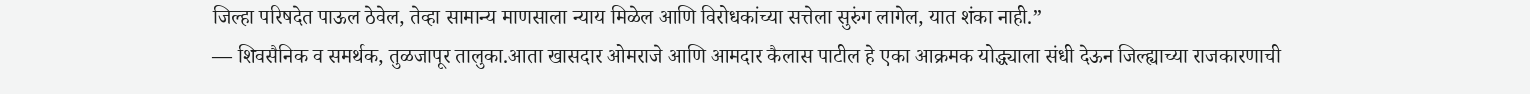जिल्हा परिषदेत पाऊल ठेवेल, तेव्हा सामान्य माणसाला न्याय मिळेल आणि विरोधकांच्या सत्तेला सुरुंग लागेल, यात शंका नाही.”
— शिवसैनिक व समर्थक, तुळजापूर तालुका.आता खासदार ओमराजे आणि आमदार कैलास पाटील हे एका आक्रमक योद्ध्याला संधी देऊन जिल्ह्याच्या राजकारणाची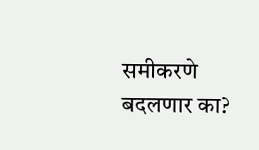समीकरणे बदलणार का?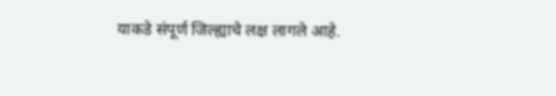याकडे संपूर्ण जिल्ह्याचे लक्ष लागले आहे.